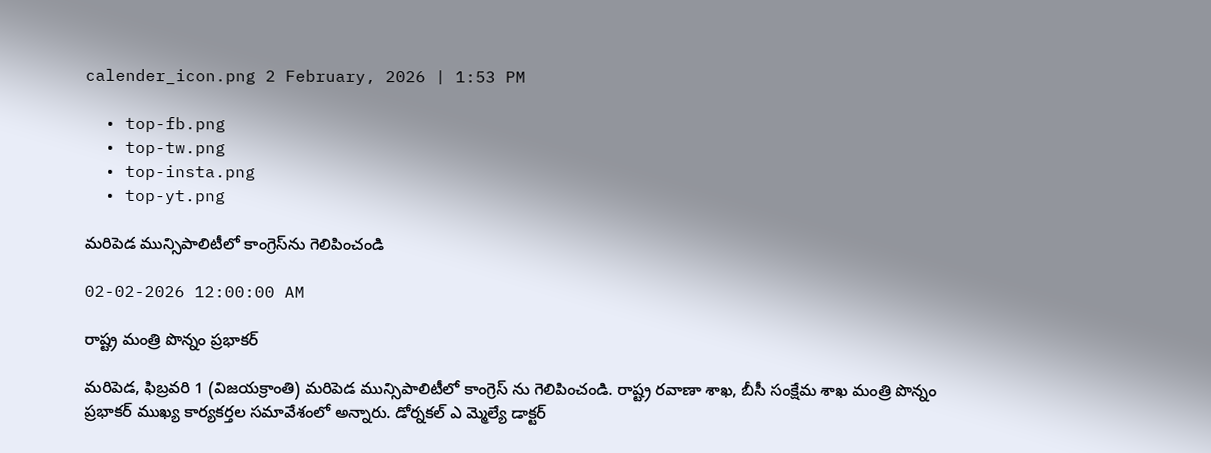calender_icon.png 2 February, 2026 | 1:53 PM

  • top-fb.png
  • top-tw.png
  • top-insta.png
  • top-yt.png

మరిపెడ మున్సిపాలిటీలో కాంగ్రెస్‌ను గెలిపించండి

02-02-2026 12:00:00 AM

రాష్ట్ర మంత్రి పొన్నం ప్రభాకర్

మరిపెడ, ఫిబ్రవరి 1 (విజయక్రాంతి) మరిపెడ మున్సిపాలిటీలో కాంగ్రెస్ ను గెలిపించండి. రాష్ట్ర రవాణా శాఖ, బీసీ సంక్షేమ శాఖ మంత్రి పొన్నం ప్రభాకర్ ముఖ్య కార్యకర్తల సమావేశంలో అన్నారు. డోర్నకల్ ఎ మ్మెల్యే డాక్టర్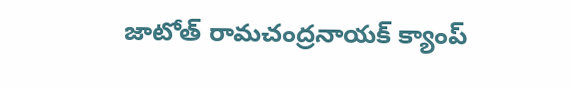జాటోత్ రామచంద్రనాయక్ క్యాంప్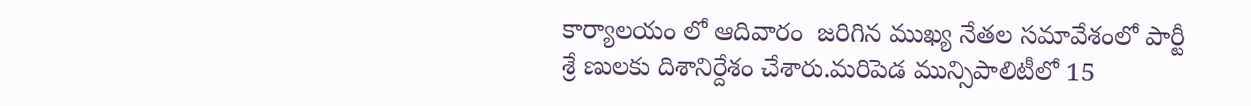కార్యాలయం లో ఆదివారం  జరిగిన ముఖ్య నేతల సమావేశంలో పార్టీ శ్రే ణులకు దిశానిర్దేశం చేశారు.మరిపెడ మున్సిపాలిటీలో 15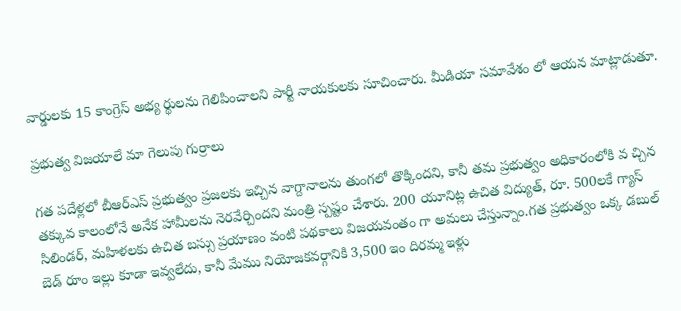వార్డులకు 15 కాంగ్రెస్ అభ్య ర్థులను గెలిపించాలని పార్టీ నాయకులకు సూచించారు. మీడియా సమావేశం లో ఆయన మాట్లాడుతూ.

ప్రభుత్వ విజయాలే మా గెలుపు గుర్రాలు

గత పదేళ్లలో బీఆర్‌ఎస్ ప్రభుత్వం ప్రజలకు ఇచ్చిన వాగ్దానాలను తుంగలో తొక్కిందని, కానీ తమ ప్రభుత్వం అధికారంలోకి వ చ్చిన తక్కువ కాలంలోనే అనేక హామీలను నెరవేర్చిందని మంత్రి స్పష్టం చేశారు. 200 యూనిట్ల ఉచిత విద్యుత్, రూ. 500లకే గ్యాస్ సిలిండర్, మహిళలకు ఉచిత బస్సు ప్రయాణం వంటి పథకాలు విజయవంతం గా అమలు చేస్తున్నాం.గత ప్రభుత్వం ఒక్క డబుల్ బెడ్ రూం ఇల్లు కూడా ఇవ్వలేదు, కానీ మేము నియోజకవర్గానికి 3,500 ఇం దిరమ్మ ఇళ్లు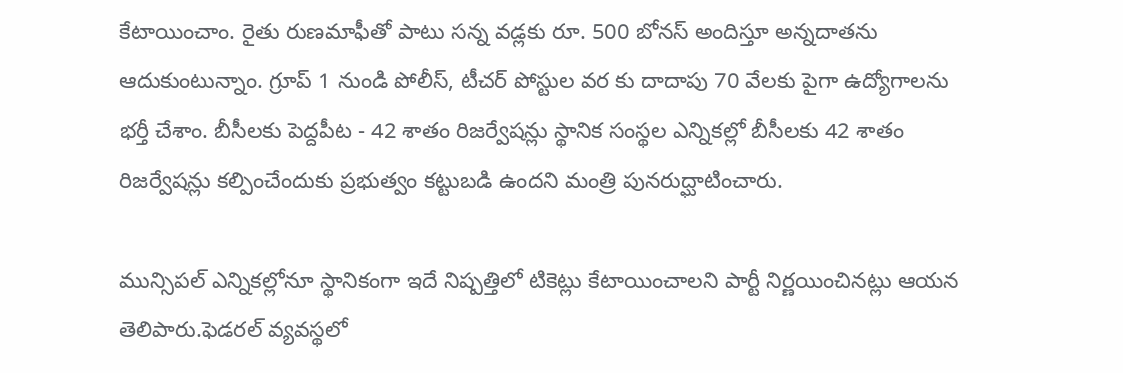కేటాయించాం. రైతు రుణమాఫీతో పాటు సన్న వడ్లకు రూ. 500 బోనస్ అందిస్తూ అన్నదాతను ఆదుకుంటున్నాం. గ్రూప్ 1 నుండి పోలీస్, టీచర్ పోస్టుల వర కు దాదాపు 70 వేలకు పైగా ఉద్యోగాలను భర్తీ చేశాం. బీసీలకు పెద్దపీట - 42 శాతం రిజర్వేషన్లు స్థానిక సంస్థల ఎన్నికల్లో బీసీలకు 42 శాతం రిజర్వేషన్లు కల్పించేందుకు ప్రభుత్వం కట్టుబడి ఉందని మంత్రి పునరుద్ఘాటించారు.

మున్సిపల్ ఎన్నికల్లోనూ స్థానికంగా ఇదే నిష్పత్తిలో టికెట్లు కేటాయించాలని పార్టీ నిర్ణయించినట్లు ఆయన తెలిపారు.ఫెడరల్ వ్యవస్థలో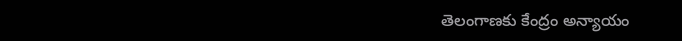తెలంగాణకు కేంద్రం అన్యాయం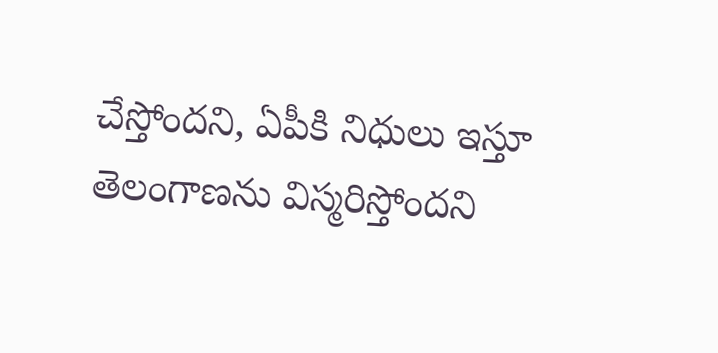చేస్తోందని, ఏపీకి నిధులు ఇస్తూ తెలంగాణను విస్మరిస్తోందని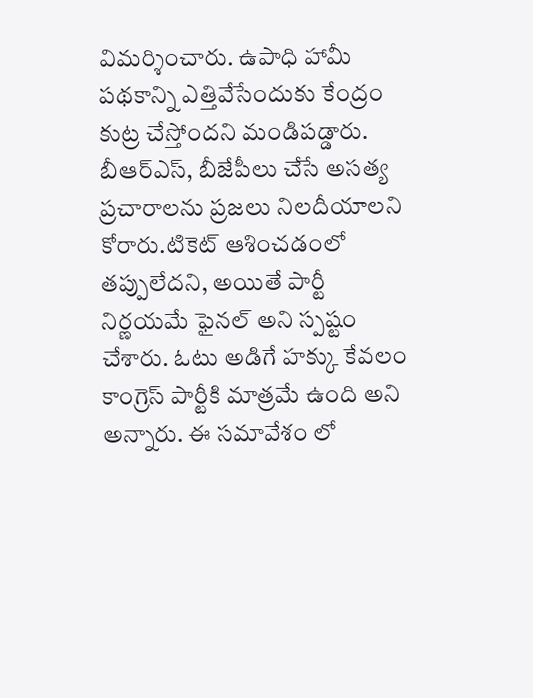విమర్శించారు. ఉపాధి హామీ పథకాన్ని ఎత్తివేసేందుకు కేంద్రం కుట్ర చేస్తోందని మండిపడ్డారు. బీఆర్‌ఎస్, బీజేపీలు చేసే అసత్య ప్రచారాలను ప్రజలు నిలదీయాలని కోరారు.టికెట్ ఆశించడంలో తప్పులేదని, అయితే పార్టీ నిర్ణయమే ఫైనల్ అని స్పష్టం చేశారు. ఓటు అడిగే హక్కు కేవలం కాంగ్రెస్ పార్టీకి మాత్రమే ఉంది అని అన్నారు. ఈ సమావేశం లో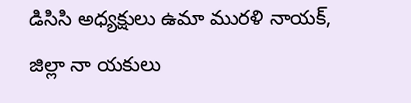డిసిసి అధ్యక్షులు ఉమా మురళి నాయక్, జిల్లా నా యకులు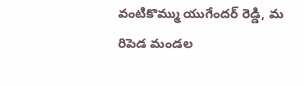వంటికొమ్ము యుగేందర్ రెడ్డి, మ రిపెడ మండల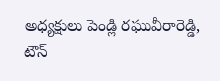అధ్యక్షులు పెండ్లి రఘువీరారెడ్డి, టౌన్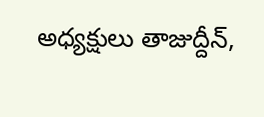అధ్యక్షులు తాజుద్దీన్,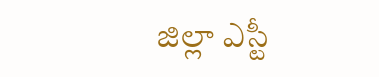జిల్లా ఎస్టీ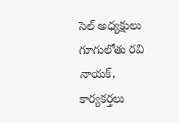సెల్ అధ్యక్షులు గూగులోతు రవి నాయక్, కార్యకర్తలు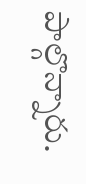పాల్గొన్నారు.